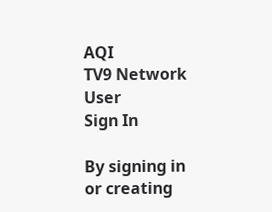AQI
TV9 Network
User
Sign In

By signing in or creating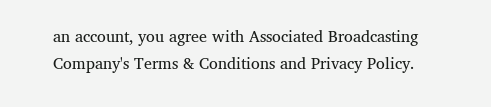an account, you agree with Associated Broadcasting Company's Terms & Conditions and Privacy Policy.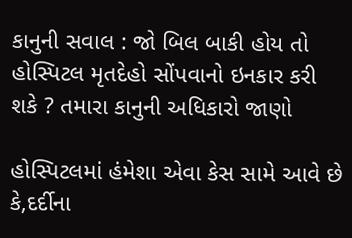કાનુની સવાલ : જો બિલ બાકી હોય તો હોસ્પિટલ મૃતદેહો સોંપવાનો ઇનકાર કરી શકે ? તમારા કાનુની અધિકારો જાણો

હોસ્પિટલમાં હંમેશા એવા કેસ સામે આવે છે કે,દર્દીના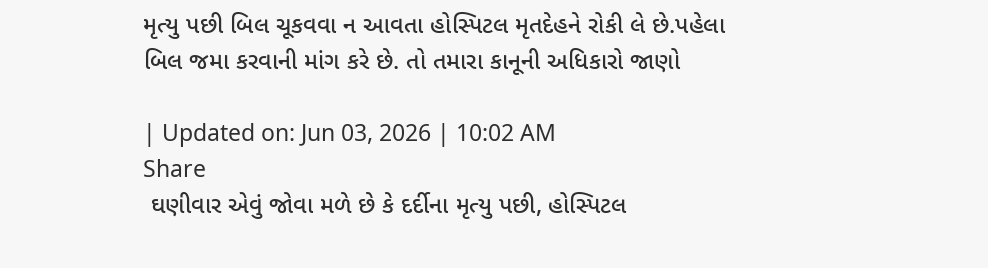મૃત્યુ પછી બિલ ચૂકવવા ન આવતા હોસ્પિટલ મૃતદેહને રોકી લે છે.પહેલા બિલ જમા કરવાની માંગ કરે છે. તો તમારા કાનૂની અધિકારો જાણો

| Updated on: Jun 03, 2026 | 10:02 AM
Share
 ઘણીવાર એવું જોવા મળે છે કે દર્દીના મૃત્યુ પછી, હોસ્પિટલ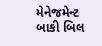મેનેજમેન્ટ બાકી બિલ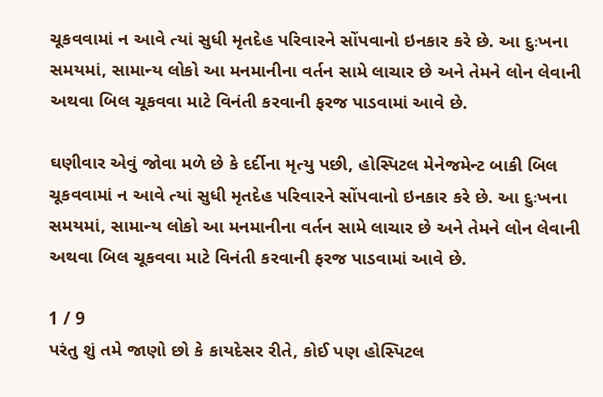ચૂકવવામાં ન આવે ત્યાં સુધી મૃતદેહ પરિવારને સોંપવાનો ઇનકાર કરે છે. આ દુઃખના સમયમાં, સામાન્ય લોકો આ મનમાનીના વર્તન સામે લાચાર છે અને તેમને લોન લેવાની અથવા બિલ ચૂકવવા માટે વિનંતી કરવાની ફરજ પાડવામાં આવે છે.

ઘણીવાર એવું જોવા મળે છે કે દર્દીના મૃત્યુ પછી, હોસ્પિટલ મેનેજમેન્ટ બાકી બિલ ચૂકવવામાં ન આવે ત્યાં સુધી મૃતદેહ પરિવારને સોંપવાનો ઇનકાર કરે છે. આ દુઃખના સમયમાં, સામાન્ય લોકો આ મનમાનીના વર્તન સામે લાચાર છે અને તેમને લોન લેવાની અથવા બિલ ચૂકવવા માટે વિનંતી કરવાની ફરજ પાડવામાં આવે છે.

1 / 9
પરંતુ શું તમે જાણો છો કે કાયદેસર રીતે, કોઈ પણ હોસ્પિટલ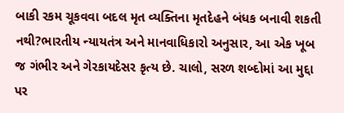બાકી રકમ ચૂકવવા બદલ મૃત વ્યક્તિના મૃતદેહને બંધક બનાવી શકતી નથી?ભારતીય ન્યાયતંત્ર અને માનવાધિકારો અનુસાર, આ એક ખૂબ જ ગંભીર અને ગેરકાયદેસર કૃત્ય છે. ચાલો, સરળ શબ્દોમાં આ મુદ્દા પર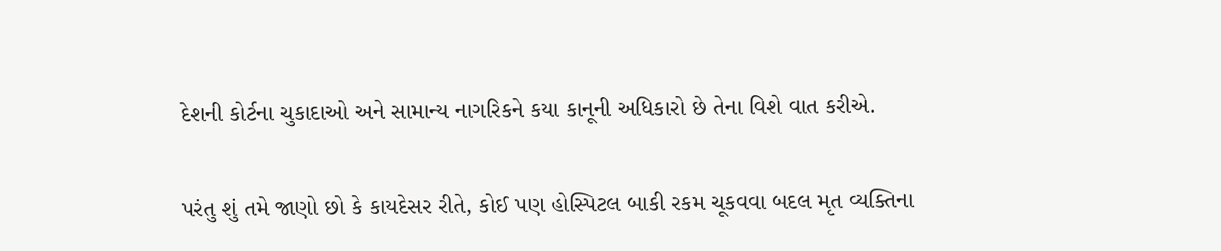દેશની કોર્ટના ચુકાદાઓ અને સામાન્ય નાગરિકને કયા કાનૂની અધિકારો છે તેના વિશે વાત કરીએ.

પરંતુ શું તમે જાણો છો કે કાયદેસર રીતે, કોઈ પણ હોસ્પિટલ બાકી રકમ ચૂકવવા બદલ મૃત વ્યક્તિના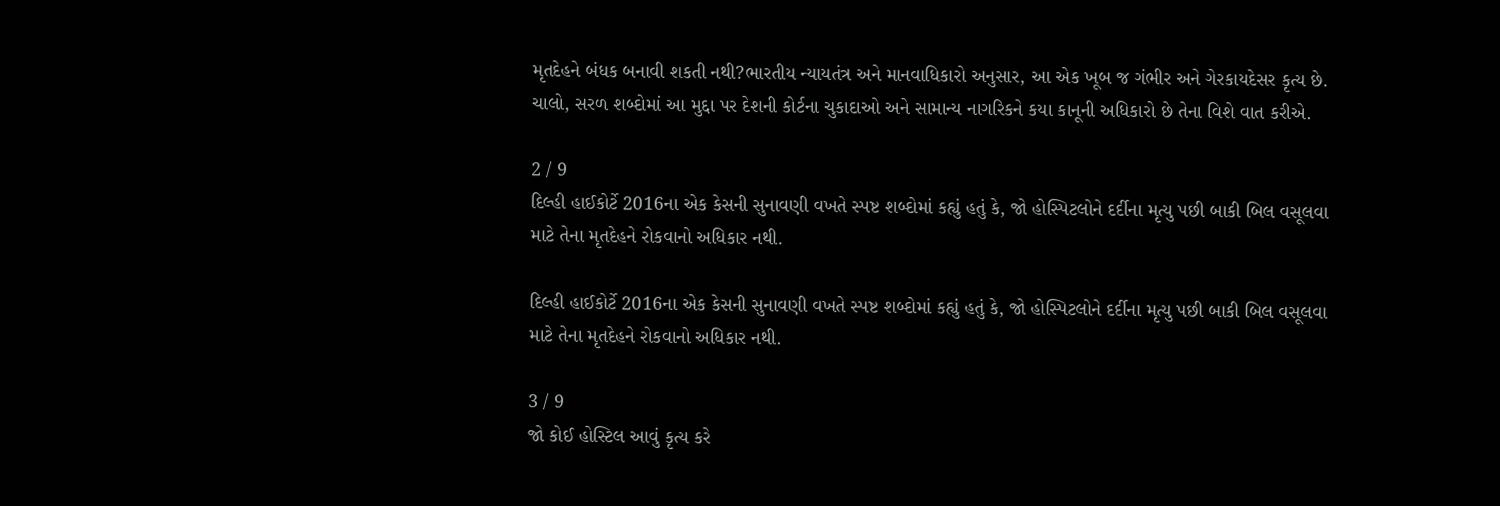મૃતદેહને બંધક બનાવી શકતી નથી?ભારતીય ન્યાયતંત્ર અને માનવાધિકારો અનુસાર, આ એક ખૂબ જ ગંભીર અને ગેરકાયદેસર કૃત્ય છે. ચાલો, સરળ શબ્દોમાં આ મુદ્દા પર દેશની કોર્ટના ચુકાદાઓ અને સામાન્ય નાગરિકને કયા કાનૂની અધિકારો છે તેના વિશે વાત કરીએ.

2 / 9
દિલ્હી હાઈકોર્ટે 2016ના એક કેસની સુનાવણી વખતે સ્પષ્ટ શબ્દોમાં કહ્યું હતું કે, જો હોસ્પિટલોને દર્દીના મૃત્યુ પછી બાકી બિલ વસૂલવા માટે તેના મૃતદેહને રોકવાનો અધિકાર નથી.

દિલ્હી હાઈકોર્ટે 2016ના એક કેસની સુનાવણી વખતે સ્પષ્ટ શબ્દોમાં કહ્યું હતું કે, જો હોસ્પિટલોને દર્દીના મૃત્યુ પછી બાકી બિલ વસૂલવા માટે તેના મૃતદેહને રોકવાનો અધિકાર નથી.

3 / 9
જો કોઈ હોસ્ટિલ આવું કૃત્ય કરે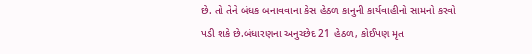છે. તો તેને બંધક બનાવવાના કેસ હેઠળ કાનુની કાર્યવાહીનો સામનો કરવો પડી શકે છે.બંધારણના અનુચ્છેદ 21 હેઠળ, કોઈપણ મૃત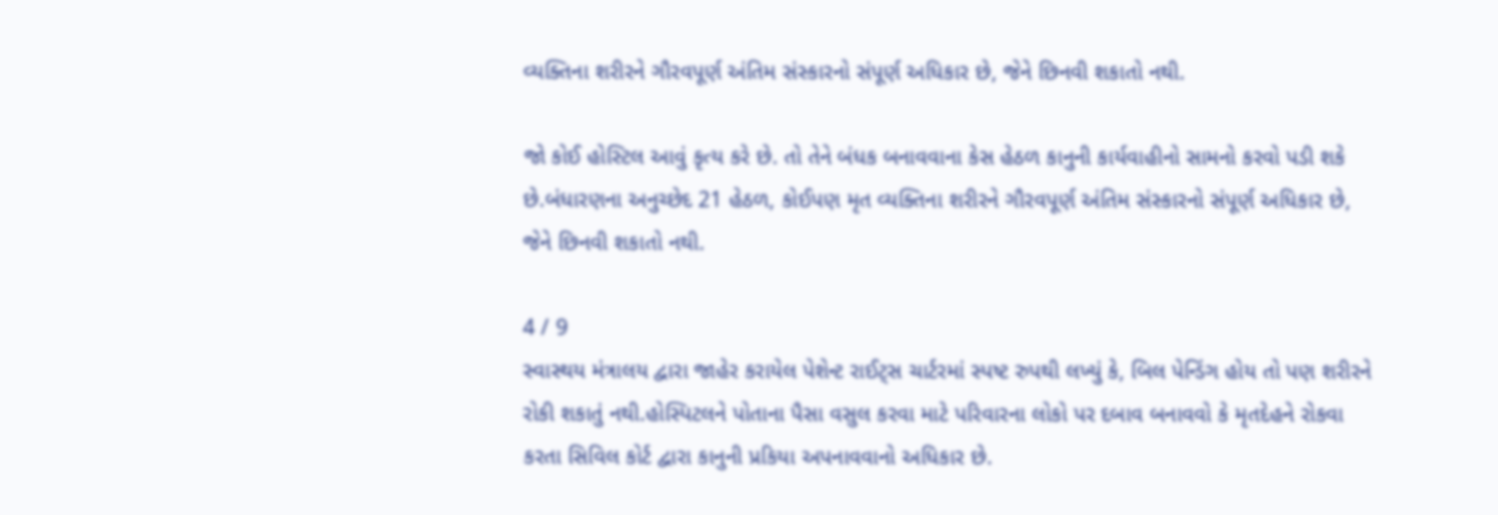વ્યક્તિના શરીરને ગૌરવપૂર્ણ અંતિમ સંસ્કારનો સંપૂર્ણ અધિકાર છે, જેને છિનવી શકાતો નથી.

જો કોઈ હોસ્ટિલ આવું કૃત્ય કરે છે. તો તેને બંધક બનાવવાના કેસ હેઠળ કાનુની કાર્યવાહીનો સામનો કરવો પડી શકે છે.બંધારણના અનુચ્છેદ 21 હેઠળ, કોઈપણ મૃત વ્યક્તિના શરીરને ગૌરવપૂર્ણ અંતિમ સંસ્કારનો સંપૂર્ણ અધિકાર છે, જેને છિનવી શકાતો નથી.

4 / 9
સ્વાસ્થય મંત્રાલય દ્વારા જાહેર કરાયેલ પેશેન્ટ રાઈટ્સ ચાર્ટરમાં સ્પષ્ટ રુપથી લખ્યું કે, બિલ પેન્ડિંગ હોય તો પણ શરીરને રોકી શકાતું નથી.હોસ્પિટલને પોતાના પૈસા વસુલ કરવા માટે પરિવારના લોકો પર દબાવ બનાવવો કે મૃતદેહને રોકવા કરતા સિવિલ કોર્ટ દ્વારા કાનુની પ્રકિયા અપનાવવાનો અધિકાર છે.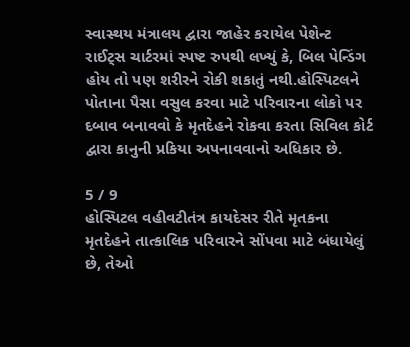સ્વાસ્થય મંત્રાલય દ્વારા જાહેર કરાયેલ પેશેન્ટ રાઈટ્સ ચાર્ટરમાં સ્પષ્ટ રુપથી લખ્યું કે, બિલ પેન્ડિંગ હોય તો પણ શરીરને રોકી શકાતું નથી.હોસ્પિટલને પોતાના પૈસા વસુલ કરવા માટે પરિવારના લોકો પર દબાવ બનાવવો કે મૃતદેહને રોકવા કરતા સિવિલ કોર્ટ દ્વારા કાનુની પ્રકિયા અપનાવવાનો અધિકાર છે.

5 / 9
હોસ્પિટલ વહીવટીતંત્ર કાયદેસર રીતે મૃતકના મૃતદેહને તાત્કાલિક પરિવારને સોંપવા માટે બંધાયેલું છે, તેઓ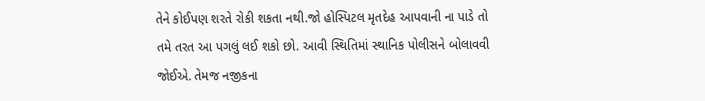તેને કોઈપણ શરતે રોકી શકતા નથી.જો હોસ્પિટલ મૃતદેહ આપવાની ના પાડે તો તમે તરત આ પગલું લઈ શકો છો. આવી સ્થિતિમાં સ્થાનિક પોલીસને બોલાવવી જોઈએ. તેમજ નજીકના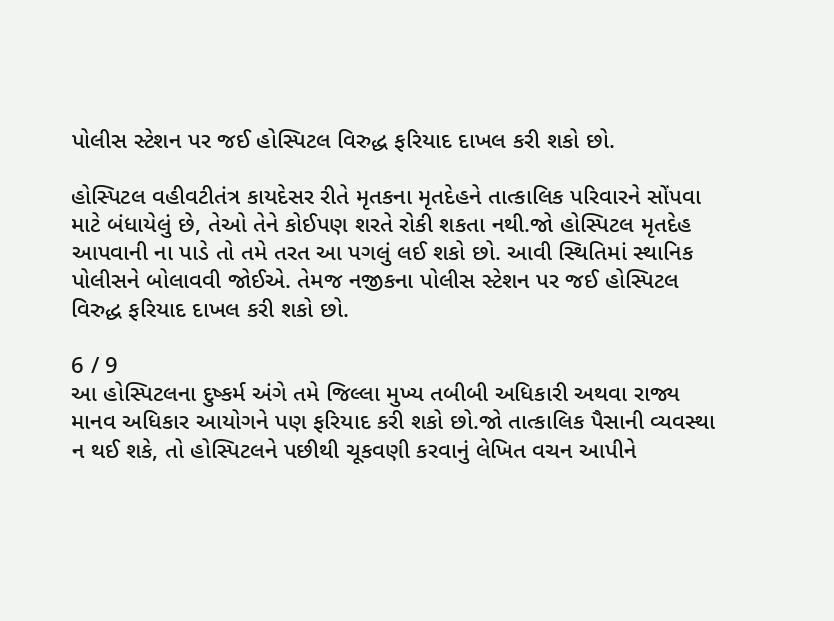પોલીસ સ્ટેશન પર જઈ હોસ્પિટલ વિરુદ્ધ ફરિયાદ દાખલ કરી શકો છો.

હોસ્પિટલ વહીવટીતંત્ર કાયદેસર રીતે મૃતકના મૃતદેહને તાત્કાલિક પરિવારને સોંપવા માટે બંધાયેલું છે, તેઓ તેને કોઈપણ શરતે રોકી શકતા નથી.જો હોસ્પિટલ મૃતદેહ આપવાની ના પાડે તો તમે તરત આ પગલું લઈ શકો છો. આવી સ્થિતિમાં સ્થાનિક પોલીસને બોલાવવી જોઈએ. તેમજ નજીકના પોલીસ સ્ટેશન પર જઈ હોસ્પિટલ વિરુદ્ધ ફરિયાદ દાખલ કરી શકો છો.

6 / 9
આ હોસ્પિટલના દુષ્કર્મ અંગે તમે જિલ્લા મુખ્ય તબીબી અધિકારી અથવા રાજ્ય માનવ અધિકાર આયોગને પણ ફરિયાદ કરી શકો છો.જો તાત્કાલિક પૈસાની વ્યવસ્થા ન થઈ શકે, તો હોસ્પિટલને પછીથી ચૂકવણી કરવાનું લેખિત વચન આપીને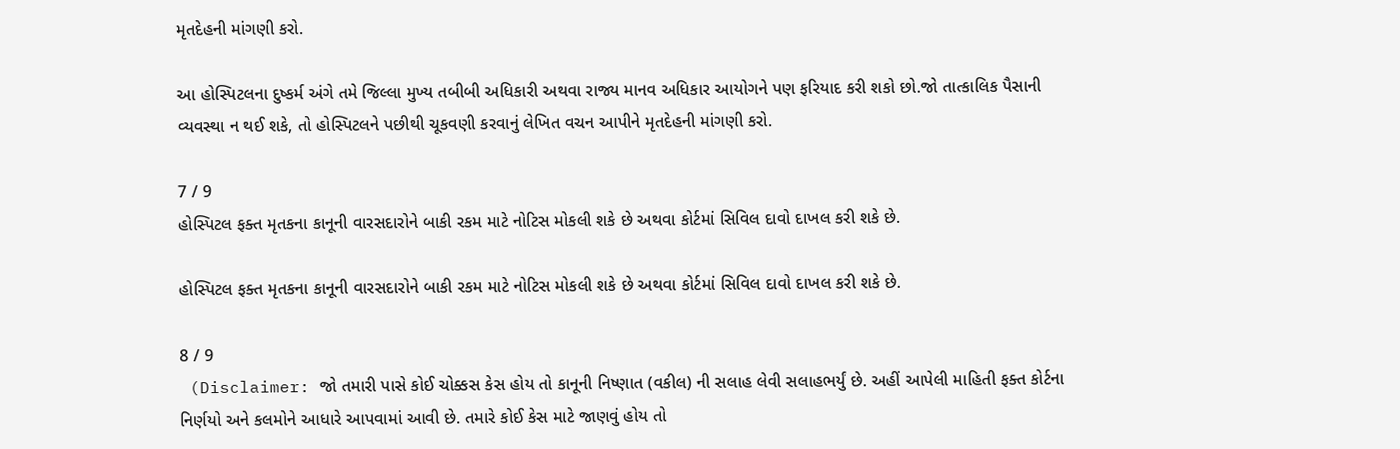મૃતદેહની માંગણી કરો.

આ હોસ્પિટલના દુષ્કર્મ અંગે તમે જિલ્લા મુખ્ય તબીબી અધિકારી અથવા રાજ્ય માનવ અધિકાર આયોગને પણ ફરિયાદ કરી શકો છો.જો તાત્કાલિક પૈસાની વ્યવસ્થા ન થઈ શકે, તો હોસ્પિટલને પછીથી ચૂકવણી કરવાનું લેખિત વચન આપીને મૃતદેહની માંગણી કરો.

7 / 9
હોસ્પિટલ ફક્ત મૃતકના કાનૂની વારસદારોને બાકી રકમ માટે નોટિસ મોકલી શકે છે અથવા કોર્ટમાં સિવિલ દાવો દાખલ કરી શકે છે.

હોસ્પિટલ ફક્ત મૃતકના કાનૂની વારસદારોને બાકી રકમ માટે નોટિસ મોકલી શકે છે અથવા કોર્ટમાં સિવિલ દાવો દાખલ કરી શકે છે.

8 / 9
 (Disclaimer: જો તમારી પાસે કોઈ ચોક્કસ કેસ હોય તો કાનૂની નિષ્ણાત (વકીલ) ની સલાહ લેવી સલાહભર્યું છે. અહીં આપેલી માહિતી ફક્ત કોર્ટના નિર્ણયો અને કલમોને આધારે આપવામાં આવી છે. તમારે કોઈ કેસ માટે જાણવું હોય તો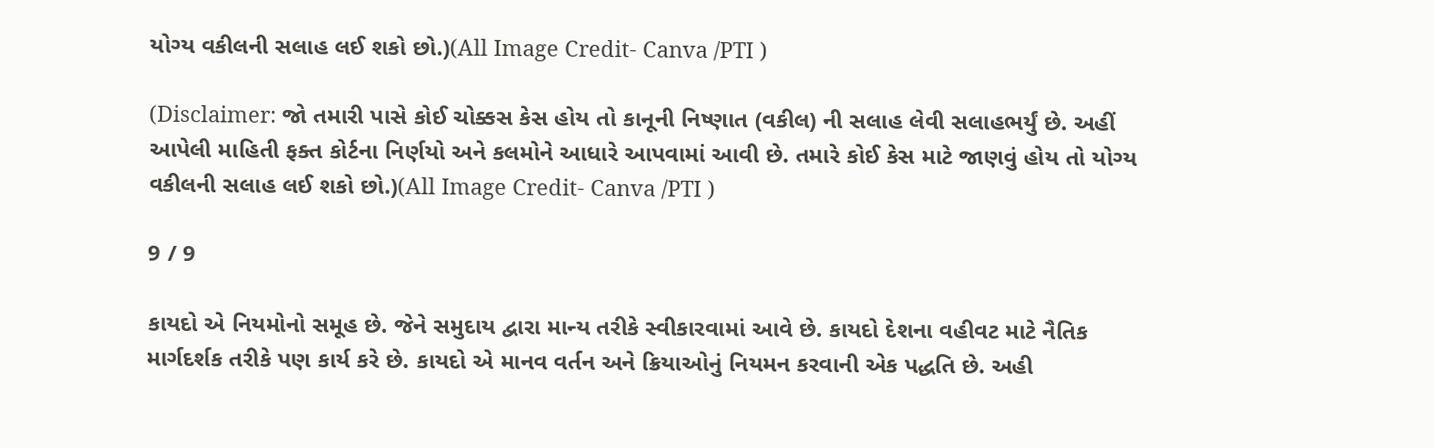યોગ્ય વકીલની સલાહ લઈ શકો છો.)(All Image Credit- Canva /PTI )

(Disclaimer: જો તમારી પાસે કોઈ ચોક્કસ કેસ હોય તો કાનૂની નિષ્ણાત (વકીલ) ની સલાહ લેવી સલાહભર્યું છે. અહીં આપેલી માહિતી ફક્ત કોર્ટના નિર્ણયો અને કલમોને આધારે આપવામાં આવી છે. તમારે કોઈ કેસ માટે જાણવું હોય તો યોગ્ય વકીલની સલાહ લઈ શકો છો.)(All Image Credit- Canva /PTI )

9 / 9

કાયદો એ નિયમોનો સમૂહ છે. જેને સમુદાય દ્વારા માન્ય તરીકે સ્વીકારવામાં આવે છે. કાયદો દેશના વહીવટ માટે નૈતિક માર્ગદર્શક તરીકે પણ કાર્ય કરે છે. કાયદો એ માનવ વર્તન અને ક્રિયાઓનું નિયમન કરવાની એક પદ્ધતિ છે. અહી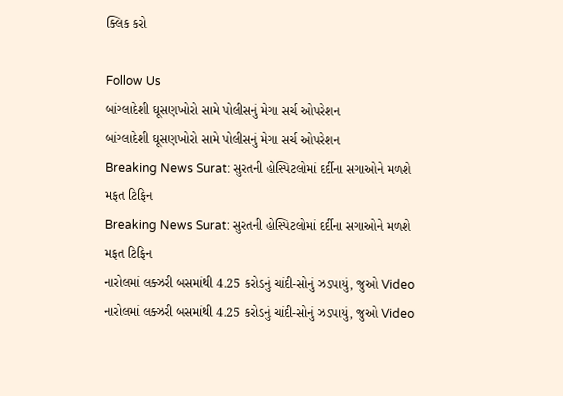ક્લિક કરો

Follow Us
બાંગ્લાદેશી ઘૂસણખોરો સામે પોલીસનું મેગા સર્ચ ઓપરેશન
બાંગ્લાદેશી ઘૂસણખોરો સામે પોલીસનું મેગા સર્ચ ઓપરેશન
Breaking News Surat: સુરતની હોસ્પિટલોમાં દર્દીના સગાઓને મળશે મફત ટિફિન
Breaking News Surat: સુરતની હોસ્પિટલોમાં દર્દીના સગાઓને મળશે મફત ટિફિન
નારોલમાં લક્ઝરી બસમાંથી 4.25 કરોડનું ચાંદી-સોનું ઝડપાયું, જુઓ Video
નારોલમાં લક્ઝરી બસમાંથી 4.25 કરોડનું ચાંદી-સોનું ઝડપાયું, જુઓ Video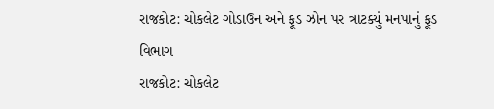રાજકોટ: ચોકલેટ ગોડાઉન અને ફૂડ ઝોન પર ત્રાટક્યું મનપાનું ફૂડ વિભાગ
રાજકોટ: ચોકલેટ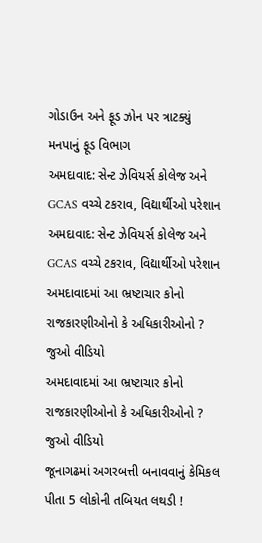ગોડાઉન અને ફૂડ ઝોન પર ત્રાટક્યું મનપાનું ફૂડ વિભાગ
અમદાવાદ: સેન્ટ ઝેવિયર્સ કોલેજ અને GCAS વચ્ચે ટકરાવ, વિદ્યાર્થીઓ પરેશાન
અમદાવાદ: સેન્ટ ઝેવિયર્સ કોલેજ અને GCAS વચ્ચે ટકરાવ, વિદ્યાર્થીઓ પરેશાન
અમદાવાદમાં આ ભ્રષ્ટાચાર કોનો રાજકારણીઓનો કે અધિકારીઓનો ? જુઓ વીડિયો
અમદાવાદમાં આ ભ્રષ્ટાચાર કોનો રાજકારણીઓનો કે અધિકારીઓનો ? જુઓ વીડિયો
જૂનાગઢમાં અગરબત્તી બનાવવાનું કેમિકલ પીતા 5 લોકોની તબિયત લથડી !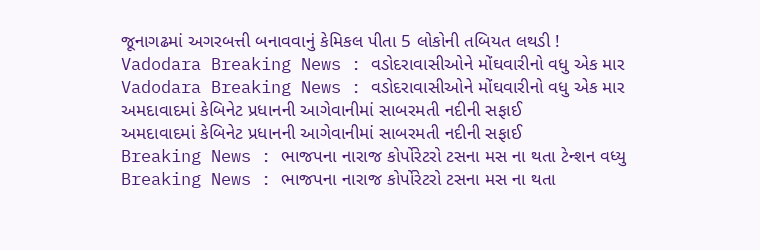જૂનાગઢમાં અગરબત્તી બનાવવાનું કેમિકલ પીતા 5 લોકોની તબિયત લથડી !
Vadodara Breaking News : વડોદરાવાસીઓને મોંઘવારીનો વધુ એક માર
Vadodara Breaking News : વડોદરાવાસીઓને મોંઘવારીનો વધુ એક માર
અમદાવાદમાં કેબિનેટ પ્રધાનની આગેવાનીમાં સાબરમતી નદીની સફાઈ
અમદાવાદમાં કેબિનેટ પ્રધાનની આગેવાનીમાં સાબરમતી નદીની સફાઈ
Breaking News : ભાજપના નારાજ કોર્પોરેટરો ટસના મસ ના થતા ટેન્શન વધ્યુ
Breaking News : ભાજપના નારાજ કોર્પોરેટરો ટસના મસ ના થતા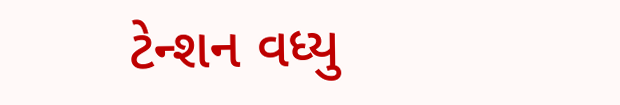ટેન્શન વધ્યુ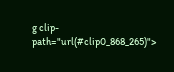g clip-path="url(#clip0_868_265)">